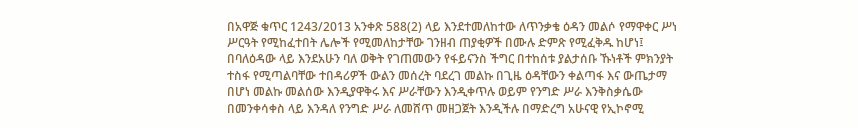በአዋጅ ቁጥር 1243/2013 አንቀጽ 588(2) ላይ እንደተመለከተው ለጥንቃቄ ዕዳን መልሶ የማዋቀር ሥነ ሥርዓት የሚከፈተበት ሌሎች የሚመለከታቸው ገንዘብ ጠያቂዎች በሙሉ ድምጽ የሚፈቅዱ ከሆነ፤ በባለዕዳው ላይ እንደአሁን ባለ ወቅት የገጠመውን የፋይናንስ ችግር በተከሰቱ ያልታሰቡ ኹነቶች ምክንያት ተስፋ የሚጣልባቸው ተበዳሪዎች ውልን መሰረት ባደረገ መልኩ በጊዜ ዕዳቸውን ቀልጣፋ እና ውጤታማ በሆነ መልኩ መልሰው እንዲያዋቅሩ እና ሥራቸውን እንዲቀጥሉ ወይም የንግድ ሥራ እንቅስቃሴው በመንቀሳቀስ ላይ እንዳለ የንግድ ሥራ ለመሸጥ መዘጋጀት እንዲችሉ በማድረግ አሁናዊ የኢኮኖሚ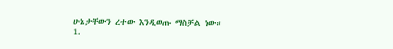ሁኔታቸውን ረተው እንዲወጡ ማስቻል ነው።
1.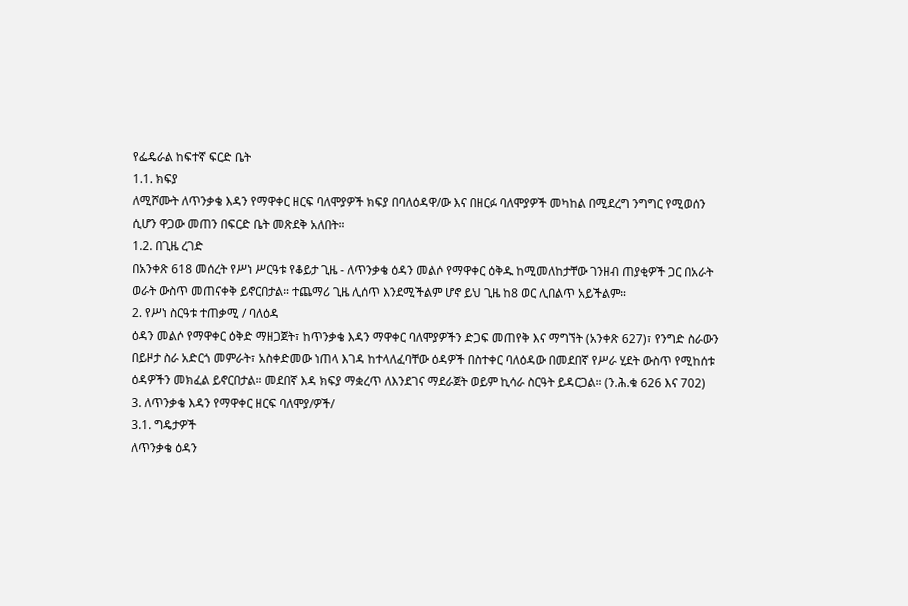የፌዴራል ከፍተኛ ፍርድ ቤት
1.1. ክፍያ
ለሚሾሙት ለጥንቃቄ እዳን የማዋቀር ዘርፍ ባለሞያዎች ክፍያ በባለዕዳዋ/ው እና በዘርፉ ባለሞያዎች መካከል በሚደረግ ንግግር የሚወሰን ሲሆን ዋጋው መጠን በፍርድ ቤት መጽደቅ አለበት።
1.2. በጊዜ ረገድ
በአንቀጽ 618 መሰረት የሥነ ሥርዓቱ የቆይታ ጊዜ - ለጥንቃቄ ዕዳን መልሶ የማዋቀር ዕቅዱ ከሚመለከታቸው ገንዘብ ጠያቂዎች ጋር በአራት ወራት ውስጥ መጠናቀቅ ይኖርበታል። ተጨማሪ ጊዜ ሊሰጥ እንደሚችልም ሆኖ ይህ ጊዜ ከ8 ወር ሊበልጥ አይችልም።
2. የሥነ ስርዓቱ ተጠቃሚ / ባለዕዳ
ዕዳን መልሶ የማዋቀር ዕቅድ ማዘጋጀት፣ ከጥንቃቄ እዳን ማዋቀር ባለሞያዎችን ድጋፍ መጠየቅ እና ማግኘት (አንቀጽ 627)፣ የንግድ ስራውን በይዞታ ስራ አድርጎ መምራት፣ አስቀድመው ነጠላ እገዳ ከተላለፈባቸው ዕዳዎች በስተቀር ባለዕዳው በመደበኛ የሥራ ሂደት ውስጥ የሚከሰቱ ዕዳዎችን መክፈል ይኖርበታል። መደበኛ እዳ ክፍያ ማቋረጥ ለእንደገና ማደራጀት ወይም ኪሳራ ስርዓት ይዳርጋል። (ን.ሕ.ቁ 626 እና 702)
3. ለጥንቃቄ እዳን የማዋቀር ዘርፍ ባለሞያ/ዎች/
3.1. ግዴታዎች
ለጥንቃቄ ዕዳን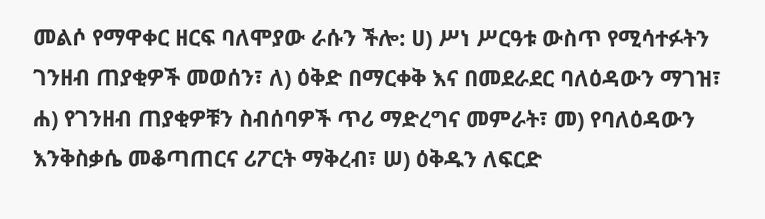መልሶ የማዋቀር ዘርፍ ባለሞያው ራሱን ችሎ: ሀ) ሥነ ሥርዓቱ ውስጥ የሚሳተፉትን ገንዘብ ጠያቂዎች መወሰን፣ ለ) ዕቅድ በማርቀቅ እና በመደራደር ባለዕዳውን ማገዝ፣ ሐ) የገንዘብ ጠያቂዎቹን ስብሰባዎች ጥሪ ማድረግና መምራት፣ መ) የባለዕዳውን እንቅስቃሴ መቆጣጠርና ሪፖርት ማቅረብ፣ ሠ) ዕቅዱን ለፍርድ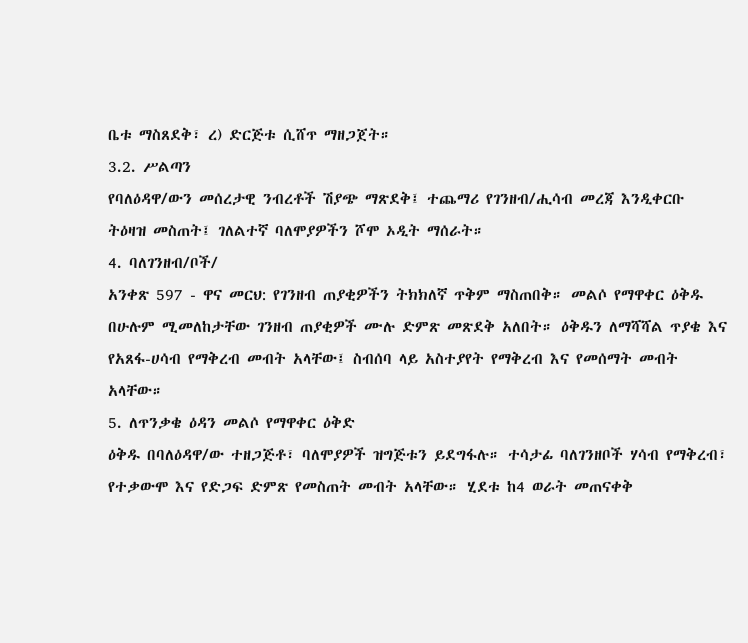ቤቱ ማስጸደቅ፣ ረ) ድርጅቱ ሲሸጥ ማዘጋጀት።
3.2. ሥልጣን
የባለዕዳዋ/ውን መሰረታዊ ንብረቶች ሽያጭ ማጽደቅ፤ ተጨማሪ የገንዘብ/ሒሳብ መረጃ እንዲቀርቡ ትዕዛዝ መስጠት፤ ገለልተኛ ባለሞያዎችን ሾሞ ኦዲት ማሰራት።
4. ባለገንዘብ/ቦች/
አንቀጽ 597 - ዋና መርህ: የገንዘብ ጠያቂዎችን ትክክለኛ ጥቅም ማስጠበቅ። መልሶ የማዋቀር ዕቅዱ በሁሉም ሚመለከታቸው ገንዘብ ጠያቂዎች ሙሉ ድምጽ መጽደቅ አለበት። ዕቅዱን ለማሻሻል ጥያቄ እና የአጸፋ-ሀሳብ የማቅረብ መብት አላቸው፤ ስብሰባ ላይ አስተያየት የማቅረብ እና የመሰማት መብት አላቸው።
5. ለጥንቃቄ ዕዳን መልሶ የማዋቀር ዕቅድ
ዕቅዱ በባለዕዳዋ/ው ተዘጋጅቶ፣ ባለሞያዎች ዝግጅቱን ይደግፋሉ። ተሳታፊ ባለገንዘቦች ሃሳብ የማቅረብ፣ የተቃውሞ እና የድጋፍ ድምጽ የመስጠት መብት አላቸው። ሂደቱ ከ4 ወራት መጠናቀቅ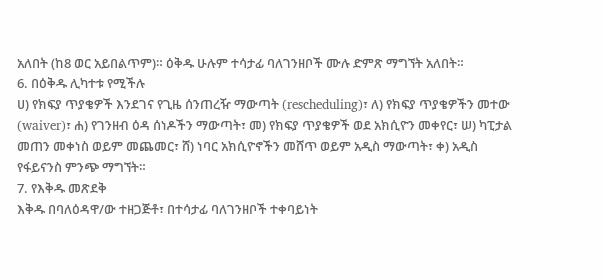አለበት (ከ8 ወር አይበልጥም)። ዕቅዱ ሁሉም ተሳታፊ ባለገንዘቦች ሙሉ ድምጽ ማግኘት አለበት።
6. በዕቅዱ ሊካተቱ የሚችሉ
ሀ) የክፍያ ጥያቄዎች እንደገና የጊዜ ሰንጠረዥ ማውጣት (rescheduling)፣ ለ) የክፍያ ጥያቄዎችን መተው (waiver)፣ ሐ) የገንዘብ ዕዳ ሰነዶችን ማውጣት፣ መ) የክፍያ ጥያቄዎች ወደ አክሲዮን መቀየር፣ ሠ) ካፒታል መጠን መቀነስ ወይም መጨመር፣ ሸ) ነባር አክሲዮኖችን መሸጥ ወይም አዲስ ማውጣት፣ ቀ) አዲስ የፋይናንስ ምንጭ ማግኘት።
7. የእቅዱ መጽደቅ
እቅዱ በባለዕዳዋ/ው ተዘጋጅቶ፣ በተሳታፊ ባለገንዘቦች ተቀባይነት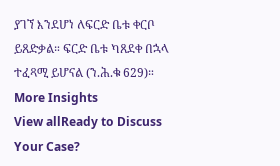ያገኘ እንደሆነ ለፍርድ ቤቱ ቀርቦ ይጸድቃል። ፍርድ ቤቱ ካጸደቀ በኋላ ተፈጻሚ ይሆናል (ን.ሕ.ቁ 629)።
More Insights
View allReady to Discuss
Your Case?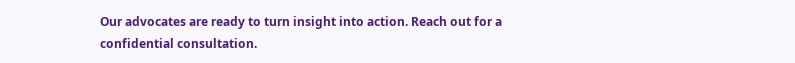Our advocates are ready to turn insight into action. Reach out for a confidential consultation.